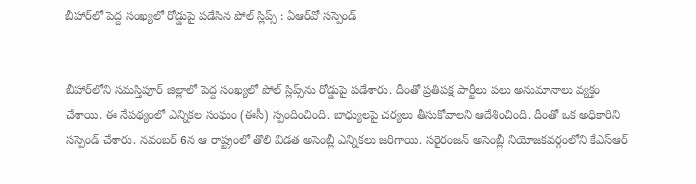బీహార్‌లో పెద్ద సంఖ్యలో రోడ్డుపై పడేసిన పోల్‌ స్లిప్స్‌ : ఏఆర్‌వో సస్పెండ్


బీహార్‌లోని సమస్తిపూర్‌ జిల్లాలో పెద్ద సంఖ్యలో పోల్‌ స్లిప్స్‌ను రోడ్డుపై పడేశారు. దీంతో ప్రతిపక్ష పార్టీలు పలు అనుమానాలు వ్యక్తం చేశాయి. ఈ నేపథ్యంలో ఎన్నికల సంఘం (ఈసీ) స్పందించింది. బాధ్యులపై చర్యలు తీసుకోవాలని ఆదేశించింది. దీంతో ఒక అధికారిని సస్పెండ్‌ చేశారు. నవంబర్‌ 6న ఆ రాష్ట్రంలో తొలి విడత అసెంబ్లీ ఎన్నికలు జరిగాయి. సరైరంజన్ అసెంబ్లీ నియోజకవర్గంలోని కేఎస్‌ఆర్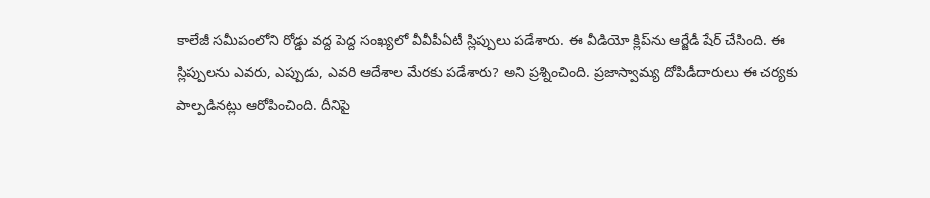కాలేజీ సమీపంలోని రోడ్డు వద్ద పెద్ద సంఖ్యలో వీవీపీఏటీ స్లిప్పులు పడేశారు. ఈ వీడియో క్లిప్‌ను ఆర్జేడీ షేర్‌ చేసింది. ఈ స్లిప్పులను ఎవరు, ఎప్పుడు, ఎవరి ఆదేశాల మేరకు పడేశారు? అని ప్రశ్నించింది. ప్రజాస్వామ్య దోపిడీదారులు ఈ చర్యకు పాల్పడినట్లు ఆరోపించింది. దీనిపై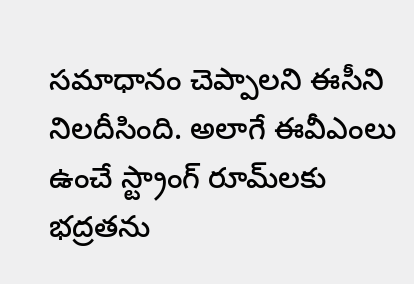సమాధానం చెప్పాలని ఈసీని నిలదీసింది. అలాగే ఈవీఎంలు ఉంచే స్ట్రాంగ్ రూమ్‌లకు భద్రతను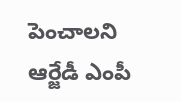పెంచాలని ఆర్జేడీ ఎంపీ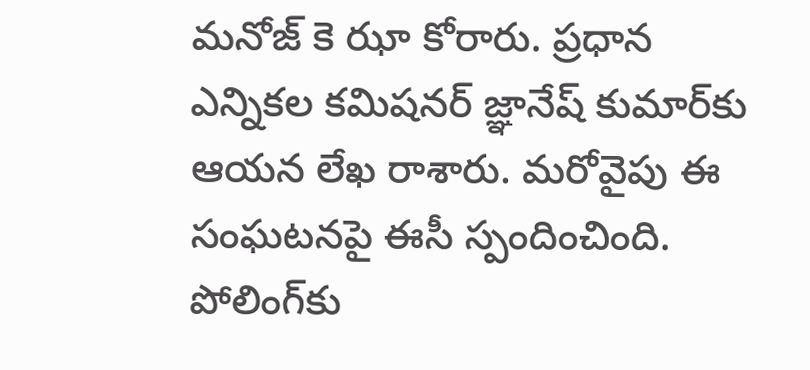మనోజ్ కె ఝా కోరారు. ప్రధాన ఎన్నికల కమిషనర్ జ్ఞానేష్ కుమార్‌కు ఆయన లేఖ రాశారు. మరోవైపు ఈ సంఘటనపై ఈసీ స్పందించింది. పోలింగ్‌కు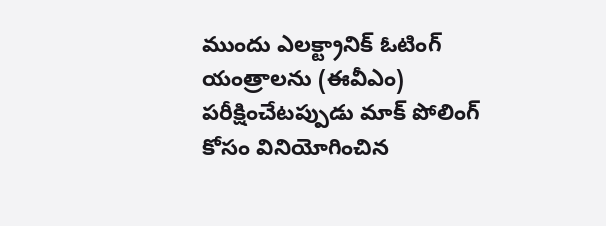ముందు ఎలక్ట్రానిక్ ఓటింగ్ యంత్రాలను (ఈవీఎం) పరీక్షించేటప్పుడు మాక్‌ పోలింగ్‌ కోసం వినియోగించిన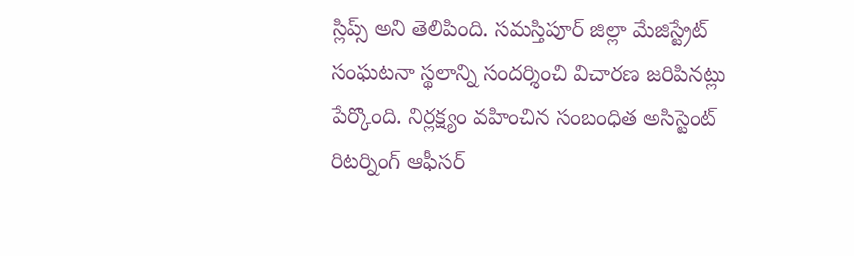స్లిప్స్‌ అని తెలిపింది. సమస్తిపూర్ జిల్లా మేజిస్ట్రేట్ సంఘటనా స్థలాన్ని సందర్శించి విచారణ జరిపినట్లు పేర్కొంది. నిర్లక్ష్యం వహించిన సంబంధిత అసిస్టెంట్ రిటర్నింగ్ ఆఫీసర్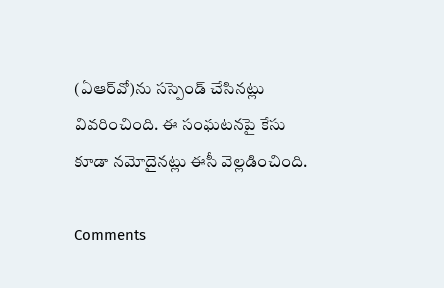(ఏఆర్‌వో)ను సస్పెండ్ చేసినట్లు వివరించింది. ఈ సంఘటనపై కేసు కూడా నమోదైనట్లు ఈసీ వెల్లడించింది.

Comments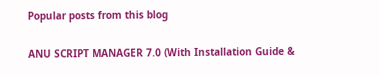Popular posts from this blog

ANU SCRIPT MANAGER 7.0 (With Installation Guide &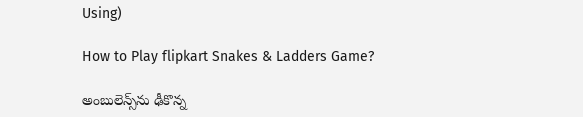Using)

How to Play flipkart Snakes & Ladders Game?

అంబులెన్స్‌ను ఢీకొన్న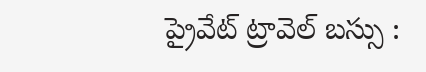ప్రైవేట్ ట్రావెల్ బస్సు :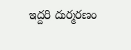ఇద్దరి దుర్మరణం